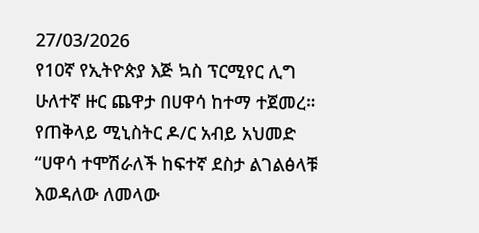27/03/2026
የ10ኛ የኢትዮጵያ እጅ ኳስ ፕርሚየር ሊግ ሁለተኛ ዙር ጨዋታ በሀዋሳ ከተማ ተጀመረ።
የጠቅላይ ሚኒስትር ዶ/ር አብይ አህመድ
“ሀዋሳ ተሞሽራለች ከፍተኛ ደስታ ልገልፅላቹ እወዳለው ለመላው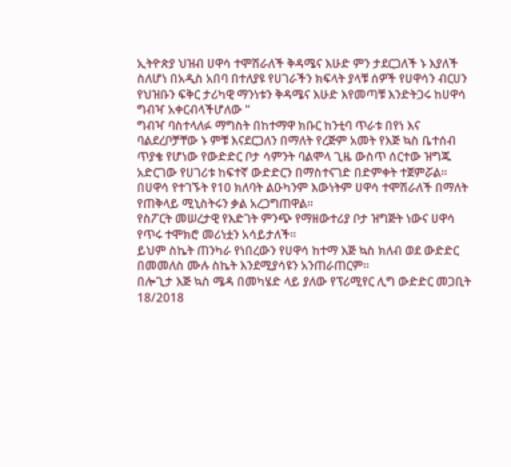ኢትዮጵያ ህዝብ ሀዋሳ ተሞሽራለች ቅዳሜና እሁድ ምን ታደርጋለች ኑ እያለች ስለሆነ በአዲስ አበባ በተለያዩ የሀገራችን ክፍላት ያላቹ ሰዎች የሀዋሳን ብርሀን የህዝቡን ፍቅር ታሪካዊ ማንነቱን ቅዳሜና እሁድ እየመጣቹ እንድትጋሩ ከሀዋሳ ግብዣ አቀርብላችሆለው "
ግብዣ ባስተላለፉ ማግስት በከተማዋ ክቡር ከንቲባ ጥራቱ በየነ እና ባልደረቦቻቸው ኑ ምቹ እናደርጋለን በማለት የረጅም አመት የእጅ ኳስ ቤተሰብ ጥያቄ የሆነው የውድድር ቦታ ሳምንት ባልሞላ ጊዜ ውስጥ ሰርተው ዝግጁ አድርገው የሀገሪቱ ከፍተኛ ውድድርን በማስተናገድ በድምቀት ተጀምሯል።
በሀዋሳ የተገኙት የ10 ክለባት ልዑካንም እውነትም ሀዋሳ ተሞሽራለች በማለት የጠቅላይ ሚኒስትሩን ቃል አረጋግጠዋል።
የስፖርት መሠረታዊ የእድገት ምንጭ የማዘውተሪያ ቦታ ዝግጅት ነውና ሀዋሳ የጥሩ ተሞክሮ መሪነቷን አሳይታለች።
ይህም ስኬት ጠንካራ የነበረውን የሀዋሳ ከተማ እጅ ኳስ ክለብ ወደ ውድድር በመመለስ ሙሉ ስኬት እንደሚያሳዩን አንጠራጠርም።
በሎጊታ እጅ ኳስ ሜዳ በመካሄድ ላይ ያለው የፕሪሚየር ሊግ ውድድር መጋቢት 18/2018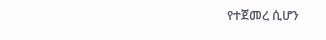የተጀመረ ሲሆን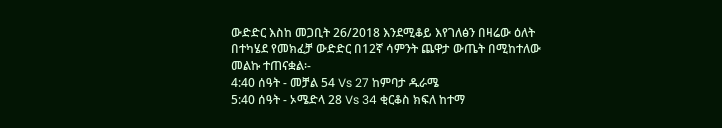ውድድር እስከ መጋቢት 26/2018 እንደሚቆይ እየገለፅን በዛሬው ዕለት በተካሄደ የመክፈቻ ውድድር በ12ኛ ሳምንት ጨዋታ ውጤት በሚከተለው መልኩ ተጠናቋል፡-
4:40 ሰዓት - መቻል 54 Vs 27 ከምባታ ዱራሜ
5:40 ሰዓት - ኦሜድላ 28 Vs 34 ቂርቆስ ክፍለ ከተማ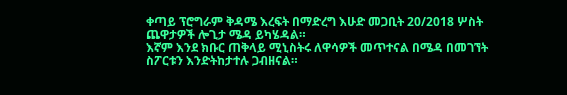ቀጣይ ፕሮግራም ቅዳሜ እረፍት በማድረግ እሁድ መጋቢት 20/2018 ሦስት ጨዋታዎች ሎጊታ ሜዳ ይካሄዳል።
እኛም እንደ ክቡር ጠቅላይ ሚኒስትሩ ለዋሳዎች መጥተናል በሜዳ በመገኘት ስፖርቱን እንድትከታተሉ ጋብዘናል።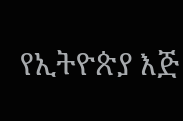የኢትዮጵያ እጅ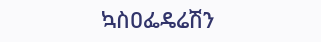ኳስዐፌዴሬሽን